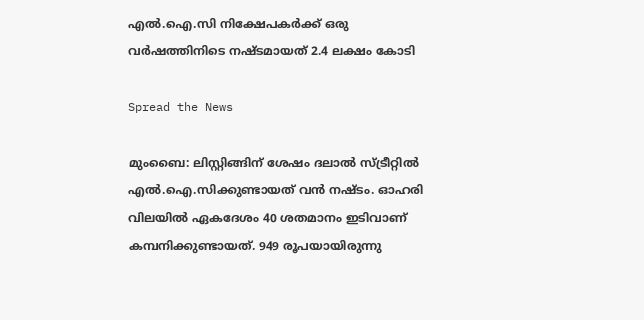എൽ.ഐ.സി നിക്ഷേപകർക്ക് ഒരു വർഷത്തിനിടെ നഷ്ടമായത് 2.4 ലക്ഷം കോടി

Spread the News

മുംബൈ: ലിസ്റ്റിങ്ങിന് ശേഷം ദലാൽ സ്ട്രീറ്റിൽ എൽ.ഐ.സിക്കുണ്ടായത് വൻ നഷ്ടം. ഓഹരി വിലയിൽ ഏകദേശം 40 ശതമാനം ഇടിവാണ് കമ്പനിക്കുണ്ടായത്. 949 രൂപയായിരുന്നു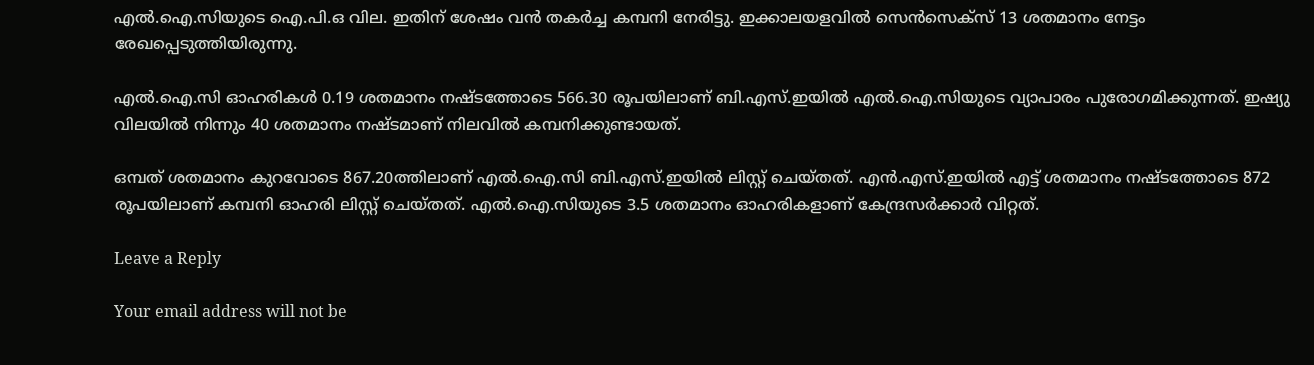എൽ.ഐ.സിയുടെ ഐ.പി.ഒ വില. ഇതിന് ശേഷം വൻ തകർച്ച കമ്പനി നേരിട്ടു. ഇക്കാലയളവിൽ സെൻസെക്സ് 13 ശതമാനം നേട്ടം രേഖപ്പെടുത്തിയിരുന്നു.

എൽ.ഐ.സി ഓഹരികൾ 0.19 ശതമാനം നഷ്ടത്തോടെ 566.30 രൂപയിലാണ് ബി.എസ്.ഇയിൽ എൽ.ഐ.സിയുടെ വ്യാപാരം പുരോഗമിക്കുന്നത്. ഇഷ്യു വിലയിൽ നിന്നും 40 ശതമാനം നഷ്ടമാണ് നിലവിൽ കമ്പനിക്കുണ്ടായത്.

ഒമ്പത് ശതമാനം കുറവോടെ 867.20ത്തിലാണ് എൽ.ഐ.സി ബി.എസ്.ഇയിൽ ലിസ്റ്റ് ചെയ്തത്. എൻ.എസ്.ഇയിൽ എട്ട് ശതമാനം നഷ്ടത്തോടെ 872 രൂപയിലാണ് കമ്പനി ഓഹരി ലിസ്റ്റ് ചെയ്തത്. എൽ.ഐ.സിയുടെ 3.5 ശതമാനം ഓഹരികളാണ് കേന്ദ്രസർക്കാർ വിറ്റത്.

Leave a Reply

Your email address will not be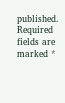published. Required fields are marked *